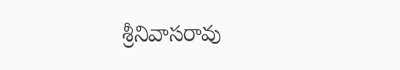శ్రీనివాసరావు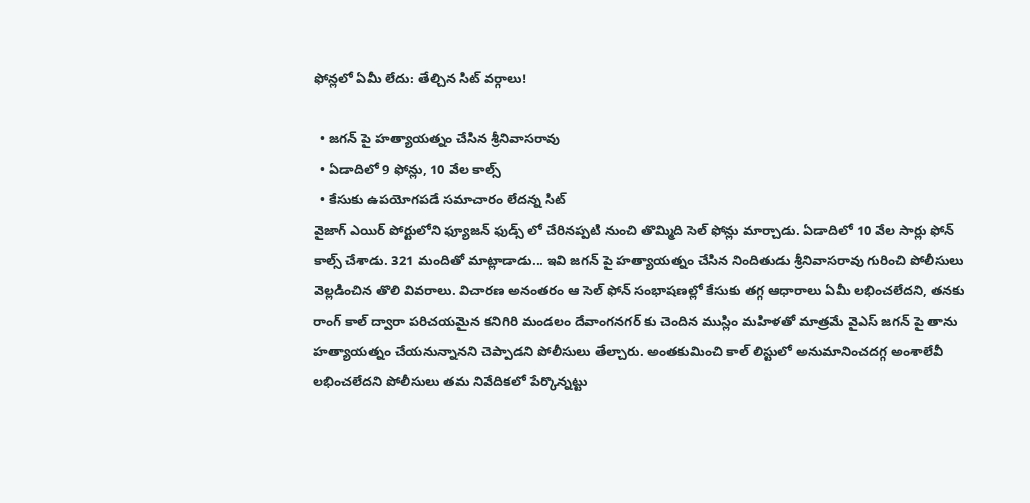ఫోన్లలో ఏమీ లేదు: తేల్చిన సిట్ వర్గాలు!

  • జగన్ పై హత్యాయత్నం చేసిన శ్రీనివాసరావు
  • ఏడాదిలో 9 ఫోన్లు, 10 వేల కాల్స్
  • కేసుకు ఉపయోగపడే సమాచారం లేదన్న సిట్
వైజాగ్ ఎయిర్ పోర్టులోని ఫ్యూజన్ ఫుడ్స్ లో చేరినప్పటి నుంచి తొమ్మిది సెల్ ఫోన్లు మార్చాడు. ఏడాదిలో 10 వేల సార్లు ఫోన్ కాల్స్ చేశాడు. 321 మందితో మాట్లాడాడు... ఇవి జగన్ పై హత్యాయత్నం చేసిన నిందితుడు శ్రీనివాసరావు గురించి పోలీసులు వెల్లడించిన తొలి వివరాలు. విచారణ అనంతరం ఆ సెల్ ఫోన్ సంభాషణల్లో కేసుకు తగ్గ ఆధారాలు ఏమీ లభించలేదని, తనకు రాంగ్ కాల్ ద్వారా పరిచయమైన కనిగిరి మండలం దేవాంగనగర్‌ కు చెందిన ముస్లిం మహిళతో మాత్రమే వైఎస్‌ జగన్‌ పై తాను హత్యాయత్నం చేయనున్నానని చెప్పాడని పోలీసులు తేల్చారు. అంతకుమించి కాల్ లిస్టులో అనుమానించదగ్గ అంశాలేవీ లభించలేదని పోలీసులు తమ నివేదికలో పేర్కొన్నట్టు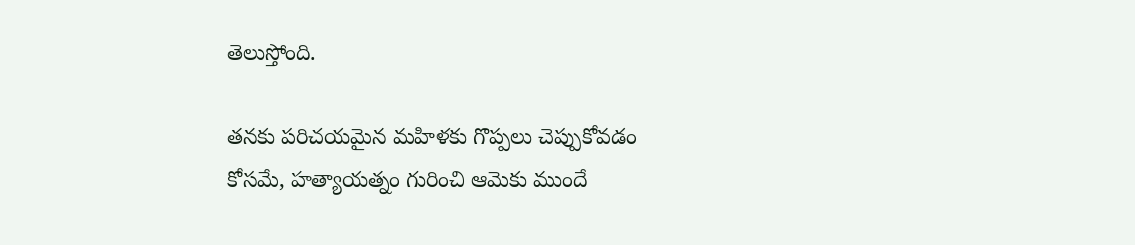తెలుస్తోంది.

తనకు పరిచయమైన మహిళకు గొప్పలు చెప్పుకోవడం కోసమే, హత్యాయత్నం గురించి ఆమెకు ముందే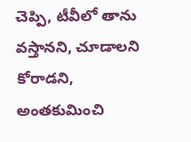చెప్పి, టీవీలో తాను వస్తానని, చూడాలని కోరాడని, అంతకుమించి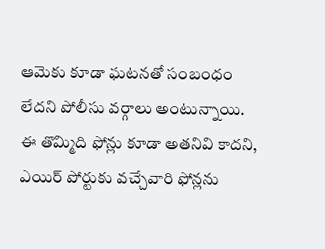ఆమెకు కూడా ఘటనతో సంబంధం లేదని పోలీసు వర్గాలు అంటున్నాయి. ఈ తొమ్మిది ఫోన్లు కూడా అతనివి కాదని, ఎయిర్ పోర్టుకు వచ్చేవారి ఫోన్లను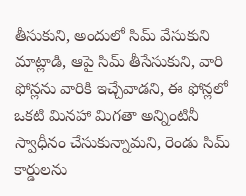తీసుకుని, అందులో సిమ్ వేసుకుని మాట్లాడి, ఆపై సిమ్ తీసేసుకుని, వారి ఫోన్లను వారికి ఇచ్చేవాడని, ఈ ఫోన్లలో ఒకటి మినహా మిగతా అన్నింటినీ స్వాధీనం చేసుకున్నామని, రెండు సిమ్ కార్డులను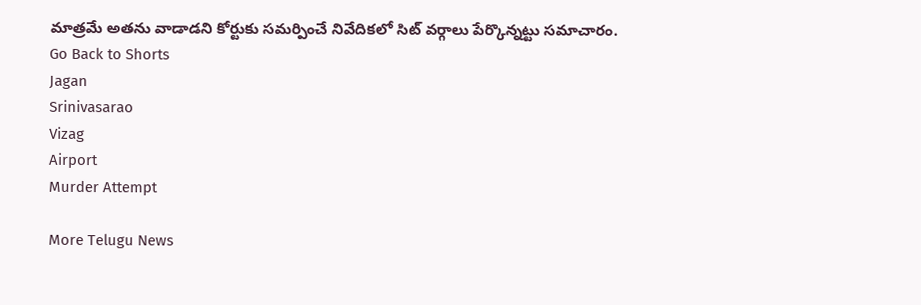మాత్రమే అతను వాడాడని కోర్టుకు సమర్పించే నివేదికలో సిట్ వర్గాలు పేర్కొన్నట్టు సమాచారం.
Go Back to Shorts
Jagan
Srinivasarao
Vizag
Airport
Murder Attempt

More Telugu News